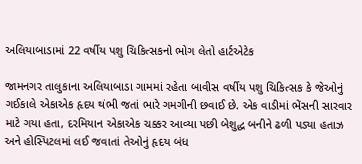અલિયાબાડામાં 22 વર્ષીય પશુ ચિકિત્સકનો ભોગ લેતો હાર્ટએટેક

જામનગર તાલુકાના અલિયાબાડા ગામમાં રહેતા બાવીસ વર્ષીય પશુ ચિકિત્સક કે જેઓનું ગઈકાલે એકાએક હૃદય થંભી જતાં ભારે ગમગીની છવાઈ છે. એક વાડીમાં ભેંસની સારવાર માટે ગયા હતા, દરમિયાન એકાએક ચક્કર આવ્યા પછી બેશુદ્ધ બનીને ઢળી પડ્યા હતાઝ અને હોસ્પિટલમાં લઈ જવાતાં તેઓનું હૃદય બંધ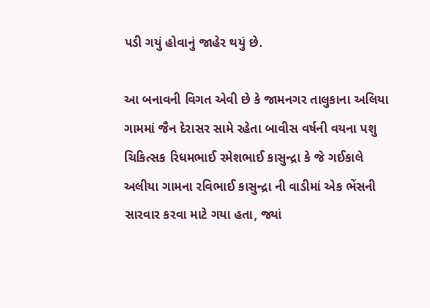પડી ગયું હોવાનું જાહેર થયું છે.

આ બનાવની વિગત એવી છે કે જામનગર તાલુકાના અલિયા ગામમાં જૈન દેરાસર સામે રહેતા બાવીસ વર્ષની વયના પશુ ચિકિત્સક રિધમભાઈ રમેશભાઈ કાસુન્દ્રા કે જે ગઈકાલે અલીયા ગામના રવિભાઈ કાસુન્દ્રા ની વાડીમાં એક ભેંસની સારવાર કરવા માટે ગયા હતા, જ્યાં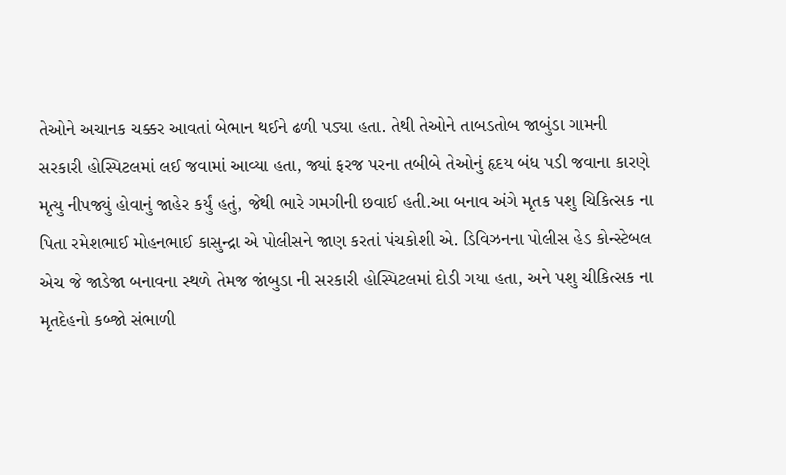તેઓને અચાનક ચક્કર આવતાં બેભાન થઈને ઢળી પડ્યા હતા. તેથી તેઓને તાબડતોબ જાબુંડા ગામની સરકારી હોસ્પિટલમાં લઈ જવામાં આવ્યા હતા, જ્યાં ફરજ પરના તબીબે તેઓનું હૃદય બંધ પડી જવાના કારણે મૃત્યુ નીપજ્યું હોવાનું જાહેર કર્યું હતું, જેથી ભારે ગમગીની છવાઈ હતી.આ બનાવ અંગે મૃતક પશુ ચિકિત્સક ના પિતા રમેશભાઈ મોહનભાઈ કાસુન્દ્રા એ પોલીસને જાણ કરતાં પંચકોશી એ. ડિવિઝનના પોલીસ હેડ કોન્સ્ટેબલ એચ જે જાડેજા બનાવના સ્થળે તેમજ જાંબુડા ની સરકારી હોસ્પિટલમાં દોડી ગયા હતા, અને પશુ ચીકિત્સક ના મૃતદેહનો કબ્જો સંભાળી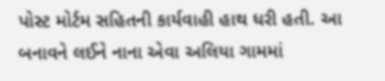પોસ્ટ મોર્ટમ સહિતની કાર્યવાહી હાથ ધરી હતી. આ બનાવને લઈને નાના એવા અલિયા ગામમાં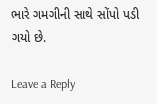ભારે ગમગીની સાથે સોંપો પડી ગયો છે.

Leave a Reply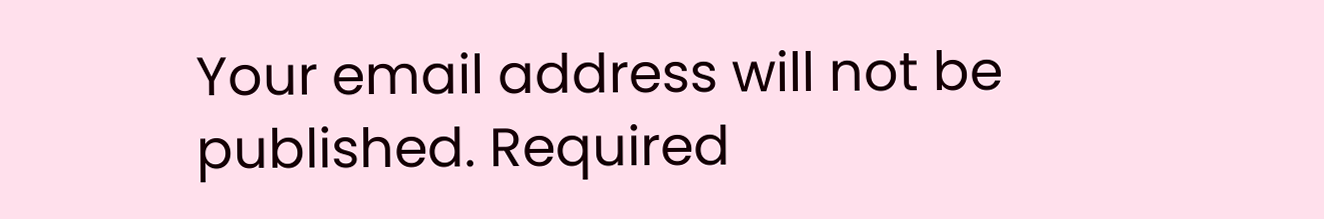Your email address will not be published. Required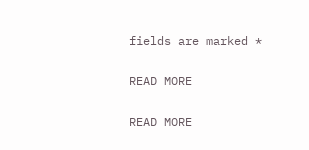fields are marked *

READ MORE

READ MORE